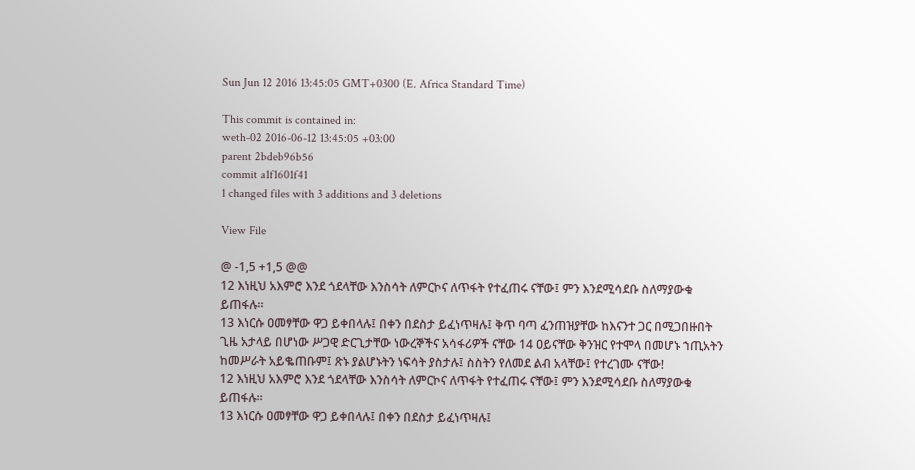Sun Jun 12 2016 13:45:05 GMT+0300 (E. Africa Standard Time)

This commit is contained in:
weth-02 2016-06-12 13:45:05 +03:00
parent 2bdeb96b56
commit a1f1601f41
1 changed files with 3 additions and 3 deletions

View File

@ -1,5 +1,5 @@
12 እነዚህ አእምሮ እንደ ጎደላቸው እንስሳት ለምርኮና ለጥፋት የተፈጠሩ ናቸው፤ ምን እንደሚሳደቡ ስለማያውቁ ይጠፋሉ።
13 እነርሱ ዐመፃቸው ዋጋ ይቀበላሉ፤ በቀን በደስታ ይፈነጥዛሉ፤ ቅጥ ባጣ ፈንጠዝያቸው ከእናንተ ጋር በሚጋበዙበት ጊዜ አታላይ በሆነው ሥጋዊ ድርጊታቸው ነውረኞችና አሳፋሪዎች ናቸው 14 ዐይናቸው ቅንዝር የተሞላ በመሆኑ ኀጢአትን ከመሥራት አይቈጠቡም፤ ጽኑ ያልሆኑትን ነፍሳት ያስታሉ፤ ስስትን የለመደ ልብ አላቸው፤ የተረገሙ ናቸው!
12 እነዚህ አእምሮ እንደ ጎደላቸው እንስሳት ለምርኮና ለጥፋት የተፈጠሩ ናቸው፤ ምን እንደሚሳደቡ ስለማያውቁ ይጠፋሉ።
13 እነርሱ ዐመፃቸው ዋጋ ይቀበላሉ፤ በቀን በደስታ ይፈነጥዛሉ፤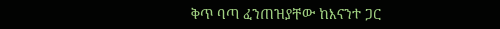ቅጥ ባጣ ፈንጠዝያቸው ከእናንተ ጋር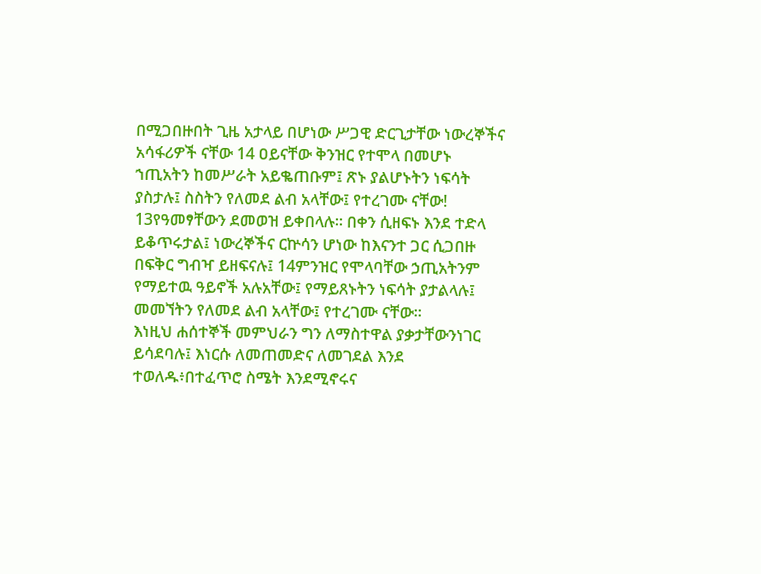በሚጋበዙበት ጊዜ አታላይ በሆነው ሥጋዊ ድርጊታቸው ነውረኞችና አሳፋሪዎች ናቸው 14 ዐይናቸው ቅንዝር የተሞላ በመሆኑ ኀጢአትን ከመሥራት አይቈጠቡም፤ ጽኑ ያልሆኑትን ነፍሳት ያስታሉ፤ ስስትን የለመደ ልብ አላቸው፤ የተረገሙ ናቸው!
13የዓመፃቸውን ደመወዝ ይቀበላሉ። በቀን ሲዘፍኑ እንደ ተድላ ይቆጥሩታል፤ ነውረኞችና ርኵሳን ሆነው ከእናንተ ጋር ሲጋበዙ በፍቅር ግብዣ ይዘፍናሉ፤ 14ምንዝር የሞላባቸው ኃጢአትንም የማይተዉ ዓይኖች አሉአቸው፤ የማይጸኑትን ነፍሳት ያታልላሉ፤ መመኘትን የለመደ ልብ አላቸው፤ የተረገሙ ናቸው።
እነዚህ ሐሰተኞች መምህራን ግን ለማስተዋል ያቃታቸውንነገር ይሳደባሉ፤ እነርሱ ለመጠመድና ለመገደል እንደ ተወለዱ፥በተፈጥሮ ስሜት እንደሚኖሩና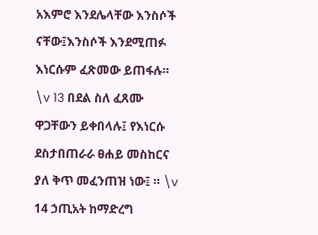አእምሮ እንደሌላቸው እንስሶች ናቸው፤እንስሶች እንደሚጠፉ እነርሱም ፈጽመው ይጠፋሉ። \v 13 በደል ስለ ፈጸሙ ዋጋቸውን ይቀበላሉ፤ የእነርሱ ደስታበጠራራ ፀሐይ መስከርና ያለ ቅጥ መፈንጠዝ ነው፤ ። \v 14 ኃጢአት ከማድረግ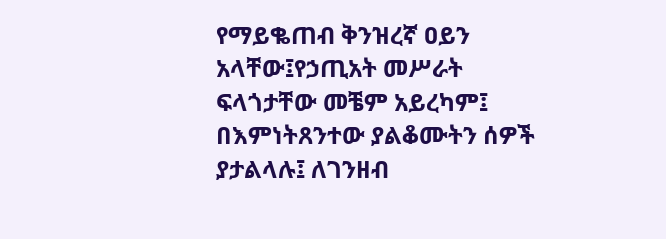የማይቈጠብ ቅንዝረኛ ዐይን አላቸው፤የኃጢአት መሥራት ፍላጎታቸው መቼም አይረካም፤ በእምነትጸንተው ያልቆሙትን ሰዎች ያታልላሉ፤ ለገንዘብ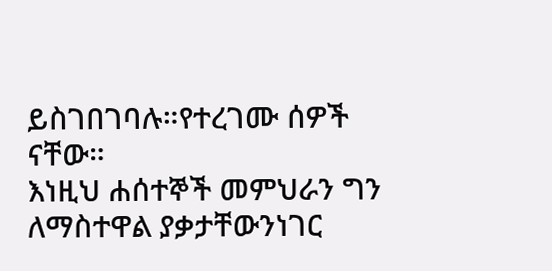ይስገበገባሉ።የተረገሙ ሰዎች ናቸው።
እነዚህ ሐሰተኞች መምህራን ግን ለማስተዋል ያቃታቸውንነገር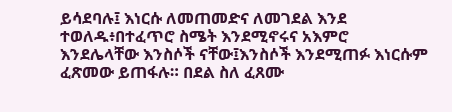ይሳደባሉ፤ እነርሱ ለመጠመድና ለመገደል እንደ ተወለዱ፥በተፈጥሮ ስሜት እንደሚኖሩና አእምሮ እንደሌላቸው እንስሶች ናቸው፤እንስሶች እንደሚጠፉ እነርሱም ፈጽመው ይጠፋሉ። በደል ስለ ፈጸሙ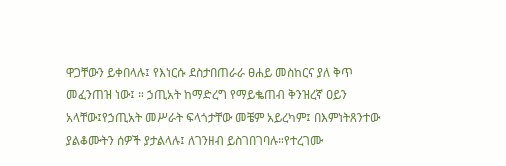ዋጋቸውን ይቀበላሉ፤ የእነርሱ ደስታበጠራራ ፀሐይ መስከርና ያለ ቅጥ መፈንጠዝ ነው፤ ። ኃጢአት ከማድረግ የማይቈጠብ ቅንዝረኛ ዐይን አላቸው፤የኃጢአት መሥራት ፍላጎታቸው መቼም አይረካም፤ በእምነትጸንተው ያልቆሙትን ሰዎች ያታልላሉ፤ ለገንዘብ ይስገበገባሉ።የተረገሙ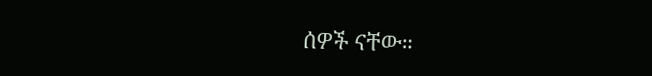ሰዎች ናቸው።